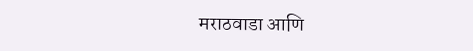मराठवाडा आणि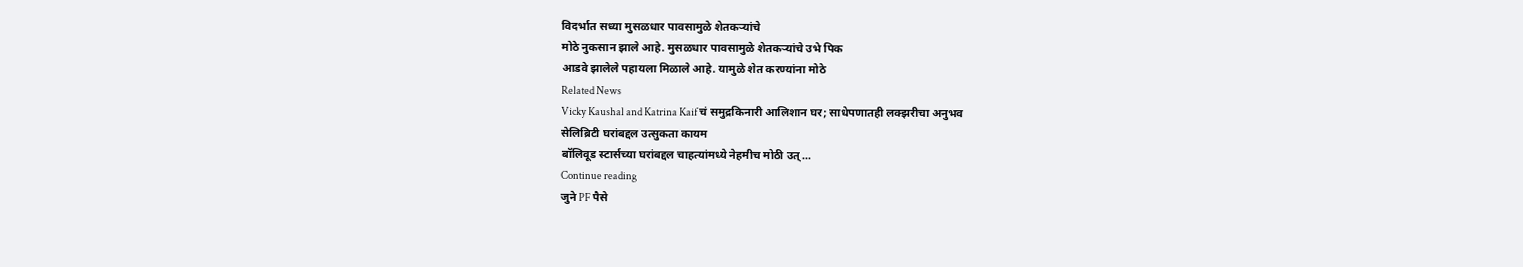विदर्भात सध्या मुसळधार पावसामुळे शेतकऱ्यांचे
मोठे नुकसान झाले आहे. मुसळधार पावसामुळे शेतकऱ्यांचे उभे पिक
आडवे झालेले पहायला मिळाले आहे. यामुळे शेत करण्यांना मोठे
Related News
Vicky Kaushal and Katrina Kaif चं समुद्रकिनारी आलिशान घर; साधेपणातही लक्झरीचा अनुभव
सेलिब्रिटी घरांबद्दल उत्सुकता कायम
बॉलिवूड स्टार्सच्या घरांबद्दल चाहत्यांमध्ये नेहमीच मोठी उत्...
Continue reading
जुने PF पैसे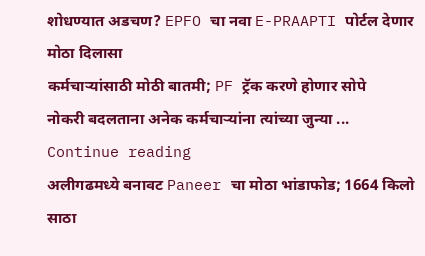शोधण्यात अडचण? EPFO चा नवा E-PRAAPTI पोर्टल देणार मोठा दिलासा
कर्मचाऱ्यांसाठी मोठी बातमी; PF ट्रॅक करणे होणार सोपे
नोकरी बदलताना अनेक कर्मचाऱ्यांना त्यांच्या जुन्या ...
Continue reading
अलीगढमध्ये बनावट Paneer चा मोठा भांडाफोड; 1664 किलो साठा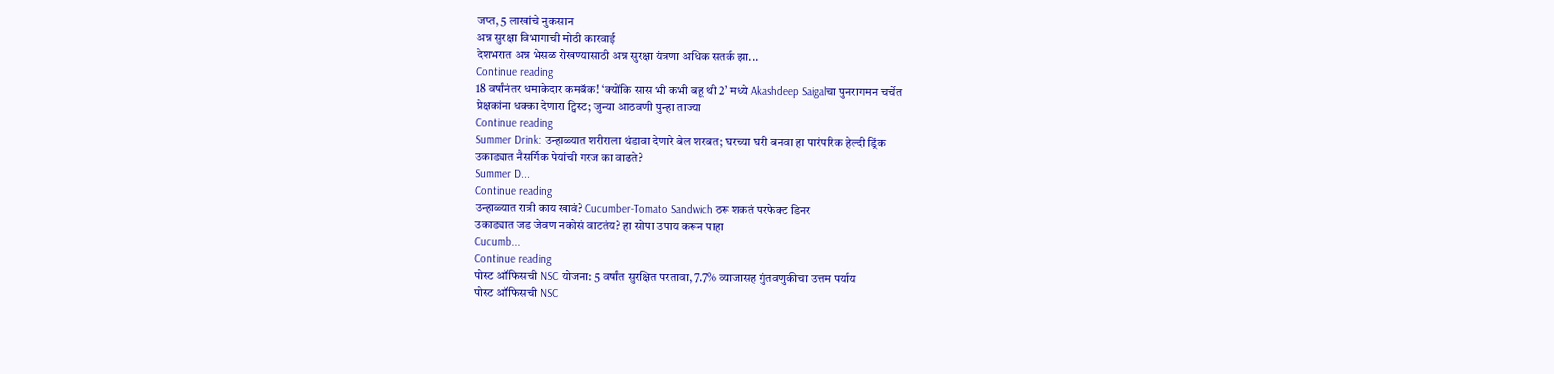जप्त, 5 लाखांचे नुकसान
अन्न सुरक्षा विभागाची मोठी कारवाई
देशभरात अन्न भेसळ रोखण्यासाठी अन्न सुरक्षा यंत्रणा अधिक सतर्क झा...
Continue reading
18 वर्षांनंतर धमाकेदार कमबॅक! ‘क्योंकि सास भी कभी बहू थी 2’ मध्ये Akashdeep Saigalचा पुनरागमन चर्चेत
प्रेक्षकांना धक्का देणारा ट्विस्ट; जुन्या आठवणी पुन्हा ताज्या
Continue reading
Summer Drink: उन्हाळ्यात शरीराला थंडावा देणारे बेल शरबत; घरच्या घरी बनवा हा पारंपरिक हेल्दी ड्रिंक
उकाड्यात नैसर्गिक पेयांची गरज का वाढते?
Summer D...
Continue reading
उन्हाळ्यात रात्री काय खावं? Cucumber-Tomato Sandwich ठरू शकतं परफेक्ट डिनर
उकाड्यात जड जेवण नकोसं वाटतंय? हा सोपा उपाय करून पाहा
Cucumb...
Continue reading
पोस्ट ऑफिसची NSC योजना: 5 वर्षांत सुरक्षित परतावा, 7.7% व्याजासह गुंतवणुकीचा उत्तम पर्याय
पोस्ट ऑफिसची NSC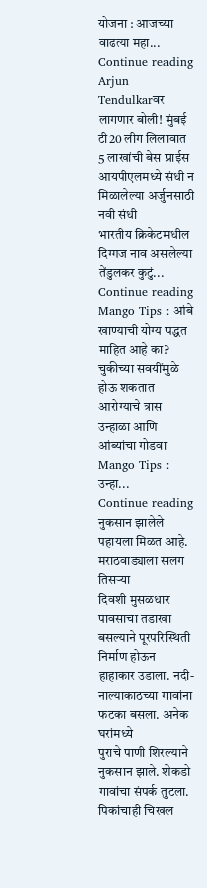योजना : आजच्या वाढत्या महा...
Continue reading
Arjun Tendulkarवर लागणार बोली! मुंबई टी20 लीग लिलावात 5 लाखांची बेस प्राईस
आयपीएलमध्ये संधी न मिळालेल्या अर्जुनसाठी नवी संधी
भारतीय क्रिकेटमधील दिग्गज नाव असलेल्या तेंडुलकर कुटुं...
Continue reading
Mango Tips : आंबे खाण्याची योग्य पद्धत माहित आहे का? चुकीच्या सवयींमुळे होऊ शकतात आरोग्याचे त्रास
उन्हाळा आणि आंब्यांचा गोडवा
Mango Tips : उन्हा...
Continue reading
नुकसान झालेले पहायला मिळत आहे. मराठवाड्याला सलग तिसऱ्या
दिवशी मुसळधार पावसाचा तडाखा बसल्याने पूरपरिस्थिती निर्माण होऊन
हाहाकार उडाला. नदी-नाल्याकाठच्या गावांना फटका बसला. अनेक घरांमध्ये
पुराचे पाणी शिरल्याने नुकसान झाले. शेकडो गावांचा संपर्क तुटला.
पिकांचाही चिखल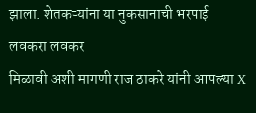झाला. शेतकऱ्यांना या नुकसानाची भरपाई लवकरा लवकर
मिळावी अशी मागणी राज ठाकरे यांनी आपल्या X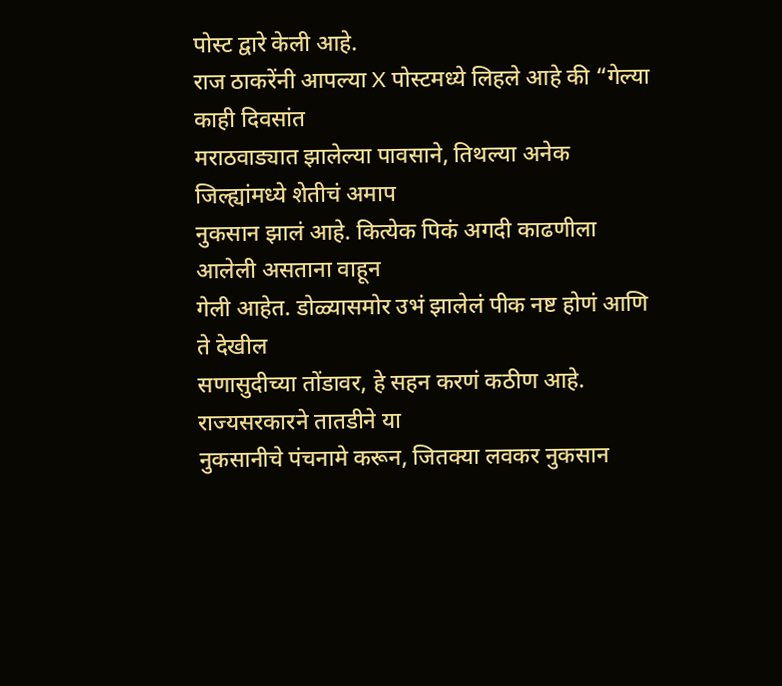पोस्ट द्वारे केली आहे.
राज ठाकरेंनी आपल्या X पोस्टमध्ये लिहले आहे की “गेल्या काही दिवसांत
मराठवाड्यात झालेल्या पावसाने, तिथल्या अनेक जिल्ह्यांमध्ये शेतीचं अमाप
नुकसान झालं आहे. कित्येक पिकं अगदी काढणीला आलेली असताना वाहून
गेली आहेत. डोळ्यासमोर उभं झालेलं पीक नष्ट होणं आणि ते देखील
सणासुदीच्या तोंडावर, हे सहन करणं कठीण आहे. राज्यसरकारने तातडीने या
नुकसानीचे पंचनामे करून, जितक्या लवकर नुकसान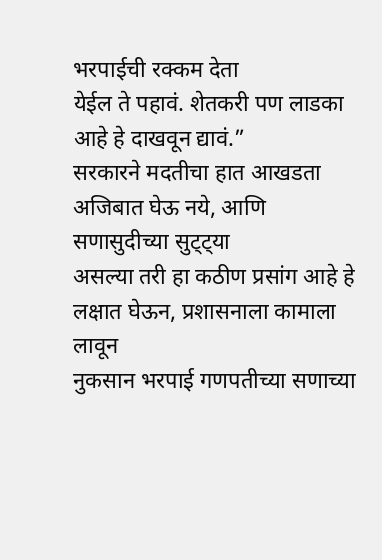भरपाईची रक्कम देता
येईल ते पहावं. शेतकरी पण लाडका आहे हे दाखवून द्यावं.”
सरकारने मदतीचा हात आखडता अजिबात घेऊ नये, आणि सणासुदीच्या सुट्ट्या
असल्या तरी हा कठीण प्रसांग आहे हे लक्षात घेऊन, प्रशासनाला कामाला लावून
नुकसान भरपाई गणपतीच्या सणाच्या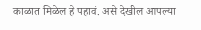काळात मिळेल हे पहावं. असे देखील आपल्या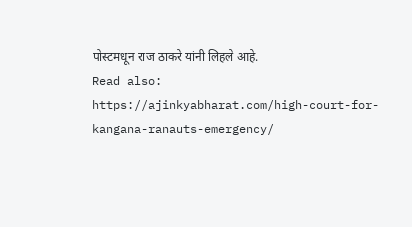पोस्टमधून राज ठाकरे यांनी लिहले आहे.
Read also: https://ajinkyabharat.com/high-court-for-kangana-ranauts-emergency/